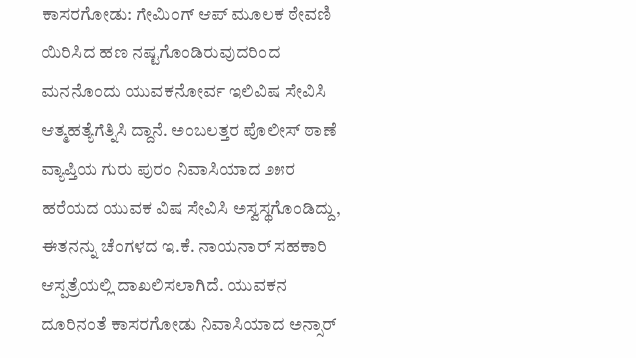ಕಾಸರಗೋಡು: ಗೇಮಿಂಗ್ ಆಪ್ ಮೂಲಕ ಠೇವಣಿ ಯಿರಿಸಿದ ಹಣ ನಷ್ಟಗೊಂಡಿರುವುದರಿಂದ ಮನನೊಂದು ಯುವಕನೋರ್ವ ಇಲಿವಿಷ ಸೇವಿಸಿ ಆತ್ಮಹತ್ಯೆಗೆತ್ನಿಸಿ ದ್ದಾನೆ. ಅಂಬಲತ್ತರ ಪೊಲೀಸ್ ಠಾಣೆ ವ್ಯಾಪ್ತಿಯ ಗುರು ಪುರಂ ನಿವಾಸಿಯಾದ ೨೫ರ ಹರೆಯದ ಯುವಕ ವಿಷ ಸೇವಿಸಿ ಅಸ್ವಸ್ಥಗೊಂಡಿದ್ದು, ಈತನನ್ನು ಚೆಂಗಳದ ಇ.ಕೆ. ನಾಯನಾರ್ ಸಹಕಾರಿ ಆಸ್ಪತ್ರೆಯಲ್ಲಿ ದಾಖಲಿಸಲಾಗಿದೆ. ಯುವಕನ ದೂರಿನಂತೆ ಕಾಸರಗೋಡು ನಿವಾಸಿಯಾದ ಅನ್ಸಾರ್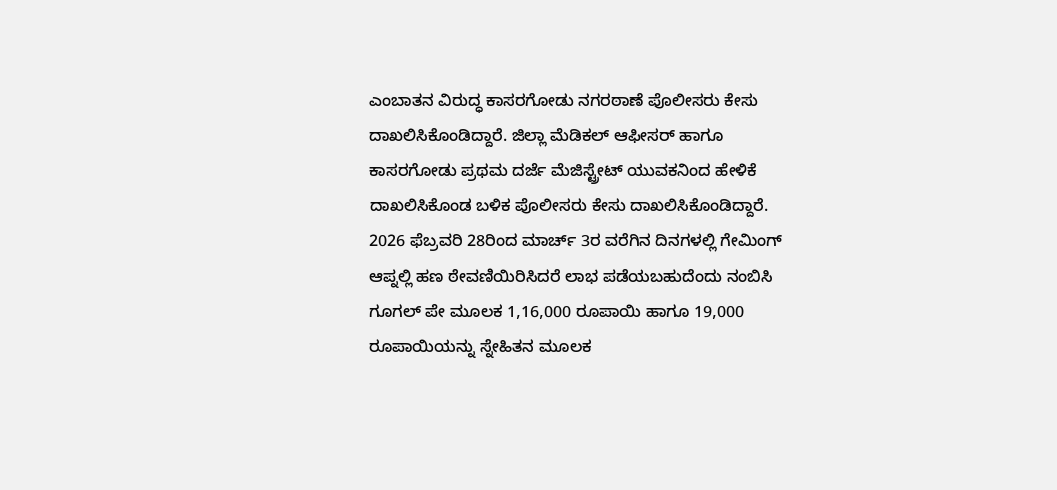ಎಂಬಾತನ ವಿರುದ್ಧ ಕಾಸರಗೋಡು ನಗರಠಾಣೆ ಪೊಲೀಸರು ಕೇಸು ದಾಖಲಿಸಿಕೊಂಡಿದ್ದಾರೆ. ಜಿಲ್ಲಾ ಮೆಡಿಕಲ್ ಆಫೀಸರ್ ಹಾಗೂ ಕಾಸರಗೋಡು ಪ್ರಥಮ ದರ್ಜೆ ಮೆಜಿಸ್ಟ್ರೇಟ್ ಯುವಕನಿಂದ ಹೇಳಿಕೆ ದಾಖಲಿಸಿಕೊಂಡ ಬಳಿಕ ಪೊಲೀಸರು ಕೇಸು ದಾಖಲಿಸಿಕೊಂಡಿದ್ದಾರೆ.
2026 ಫೆಬ್ರವರಿ 28ರಿಂದ ಮಾರ್ಚ್ 3ರ ವರೆಗಿನ ದಿನಗಳಲ್ಲಿ ಗೇಮಿಂಗ್ ಆಪ್ನಲ್ಲಿ ಹಣ ಠೇವಣಿಯಿರಿಸಿದರೆ ಲಾಭ ಪಡೆಯಬಹುದೆಂದು ನಂಬಿಸಿ ಗೂಗಲ್ ಪೇ ಮೂಲಕ 1,16,000 ರೂಪಾಯಿ ಹಾಗೂ 19,000 ರೂಪಾಯಿಯನ್ನು ಸ್ನೇಹಿತನ ಮೂಲಕ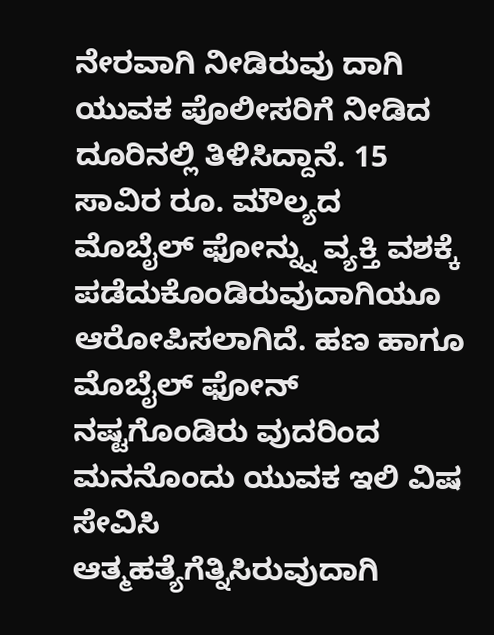ನೇರವಾಗಿ ನೀಡಿರುವು ದಾಗಿ ಯುವಕ ಪೊಲೀಸರಿಗೆ ನೀಡಿದ ದೂರಿನಲ್ಲಿ ತಿಳಿಸಿದ್ದಾನೆ. 15 ಸಾವಿರ ರೂ. ಮೌಲ್ಯದ ಮೊಬೈಲ್ ಫೋನ್ನ್ನು ವ್ಯಕ್ತಿ ವಶಕ್ಕೆ ಪಡೆದುಕೊಂಡಿರುವುದಾಗಿಯೂ ಆರೋಪಿಸಲಾಗಿದೆ. ಹಣ ಹಾಗೂ ಮೊಬೈಲ್ ಫೋನ್ ನಷ್ಟಗೊಂಡಿರು ವುದರಿಂದ ಮನನೊಂದು ಯುವಕ ಇಲಿ ವಿಷ ಸೇವಿಸಿ ಆತ್ಮಹತ್ಯೆಗೆತ್ನಿಸಿರುವುದಾಗಿ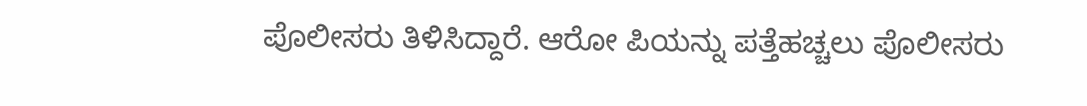ಪೊಲೀಸರು ತಿಳಿಸಿದ್ದಾರೆ. ಆರೋ ಪಿಯನ್ನು ಪತ್ತೆಹಚ್ಚಲು ಪೊಲೀಸರು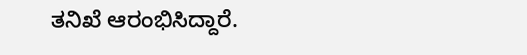ತನಿಖೆ ಆರಂಭಿಸಿದ್ದಾರೆ.